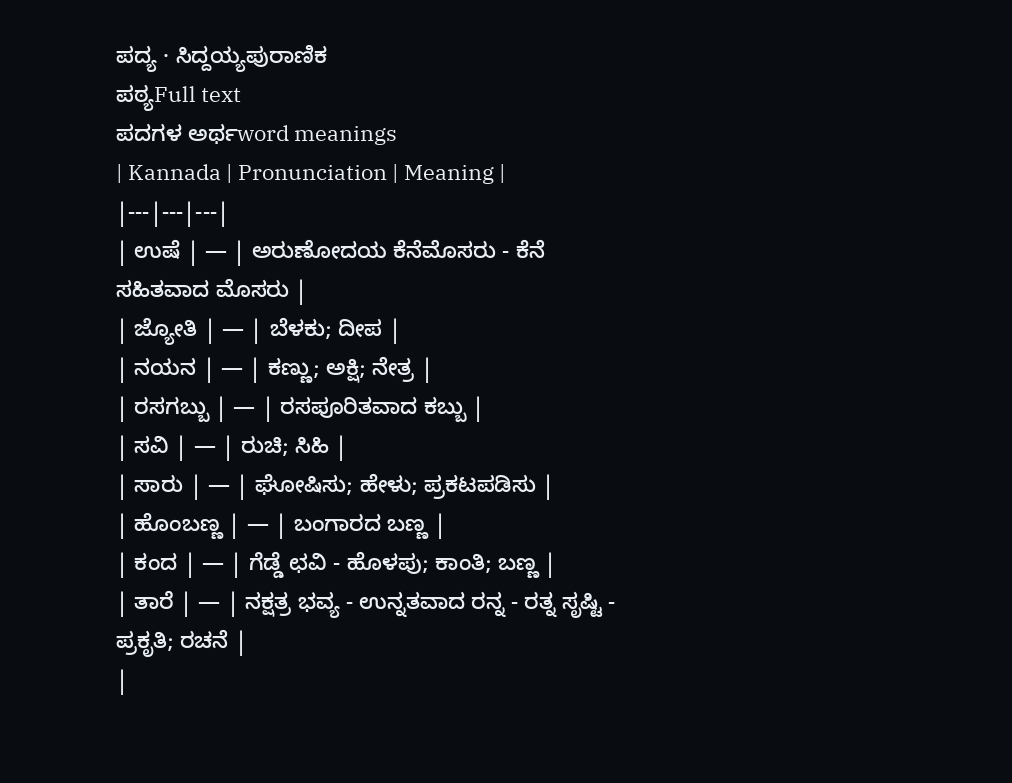ಪದ್ಯ · ಸಿದ್ದಯ್ಯಪುರಾಣಿಕ
ಪಠ್ಯFull text
ಪದಗಳ ಅರ್ಥword meanings
| Kannada | Pronunciation | Meaning |
|---|---|---|
| ಉಷೆ | — | ಅರುಣೋದಯ ಕೆನೆಮೊಸರು - ಕೆನೆ ಸಹಿತವಾದ ಮೊಸರು |
| ಜ್ಯೋತಿ | — | ಬೆಳಕು; ದೀಪ |
| ನಯನ | — | ಕಣ್ಣು; ಅಕ್ಷಿ; ನೇತ್ರ |
| ರಸಗಬ್ಬು | — | ರಸಪೂರಿತವಾದ ಕಬ್ಬು |
| ಸವಿ | — | ರುಚಿ; ಸಿಹಿ |
| ಸಾರು | — | ಘೋಷಿಸು; ಹೇಳು; ಪ್ರಕಟಪಡಿಸು |
| ಹೊಂಬಣ್ಣ | — | ಬಂಗಾರದ ಬಣ್ಣ |
| ಕಂದ | — | ಗೆಡ್ಡೆ ಛವಿ - ಹೊಳಪು; ಕಾಂತಿ; ಬಣ್ಣ |
| ತಾರೆ | — | ನಕ್ಷತ್ರ ಭವ್ಯ - ಉನ್ನತವಾದ ರನ್ನ - ರತ್ನ ಸೃಷ್ಟಿ - ಪ್ರಕೃತಿ; ರಚನೆ |
|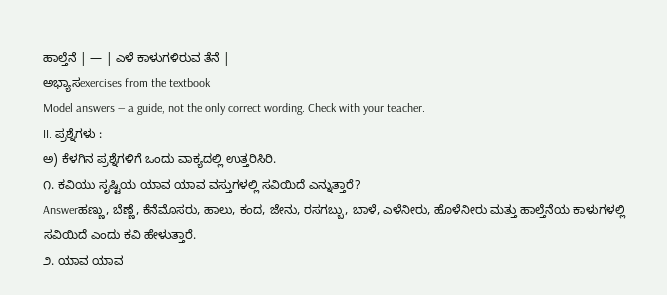ಹಾಲ್ತೆನೆ | — | ಎಳೆ ಕಾಳುಗಳಿರುವ ತೆನೆ |
ಅಭ್ಯಾಸexercises from the textbook
Model answers — a guide, not the only correct wording. Check with your teacher.
II. ಪ್ರಶ್ನೆಗಳು :
ಅ) ಕೆಳಗಿನ ಪ್ರಶ್ನೆಗಳಿಗೆ ಒಂದು ವಾಕ್ಯದಲ್ಲಿ ಉತ್ತರಿಸಿರಿ.
೧. ಕವಿಯು ಸೃಷ್ಟಿಯ ಯಾವ ಯಾವ ವಸ್ತುಗಳಲ್ಲಿ ಸವಿಯಿದೆ ಎನ್ನುತ್ತಾರೆ?
Answerಹಣ್ಣು, ಬೆಣ್ಣೆ, ಕೆನೆಮೊಸರು, ಹಾಲು, ಕಂದ, ಜೇನು, ರಸಗಬ್ಬು, ಬಾಳೆ, ಎಳೆನೀರು, ಹೊಳೆನೀರು ಮತ್ತು ಹಾಲ್ತೆನೆಯ ಕಾಳುಗಳಲ್ಲಿ ಸವಿಯಿದೆ ಎಂದು ಕವಿ ಹೇಳುತ್ತಾರೆ.
೨. ಯಾವ ಯಾವ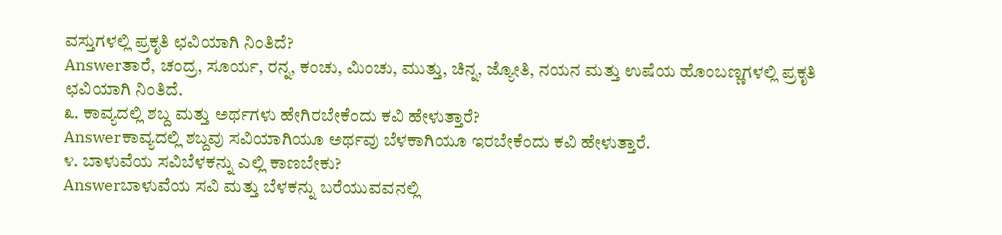ವಸ್ತುಗಳಲ್ಲಿ ಪ್ರಕೃತಿ ಛವಿಯಾಗಿ ನಿಂತಿದೆ?
Answerತಾರೆ, ಚಂದ್ರ, ಸೂರ್ಯ, ರನ್ನ, ಕಂಚು, ಮಿಂಚು, ಮುತ್ತು, ಚಿನ್ನ, ಜ್ಯೋತಿ, ನಯನ ಮತ್ತು ಉಷೆಯ ಹೊಂಬಣ್ಣಗಳಲ್ಲಿ ಪ್ರಕೃತಿ ಛವಿಯಾಗಿ ನಿಂತಿದೆ.
೩. ಕಾವ್ಯದಲ್ಲಿ ಶಬ್ದ ಮತ್ತು ಅರ್ಥಗಳು ಹೇಗಿರಬೇಕೆಂದು ಕವಿ ಹೇಳುತ್ತಾರೆ?
Answerಕಾವ್ಯದಲ್ಲಿ ಶಬ್ದವು ಸವಿಯಾಗಿಯೂ ಅರ್ಥವು ಬೆಳಕಾಗಿಯೂ ಇರಬೇಕೆಂದು ಕವಿ ಹೇಳುತ್ತಾರೆ.
೪. ಬಾಳುವೆಯ ಸವಿಬೆಳಕನ್ನು ಎಲ್ಲಿ ಕಾಣಬೇಕು?
Answerಬಾಳುವೆಯ ಸವಿ ಮತ್ತು ಬೆಳಕನ್ನು ಬರೆಯುವವನಲ್ಲಿ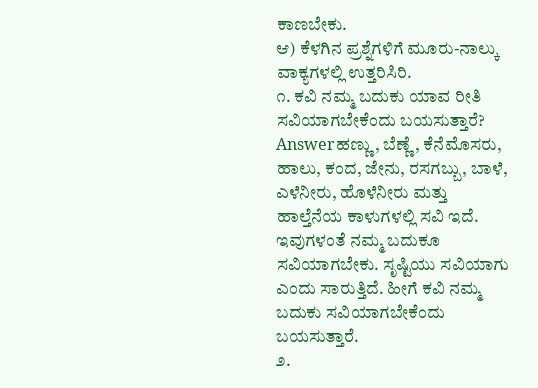ಕಾಣಬೇಕು.
ಆ) ಕೆಳಗಿನ ಪ್ರಶ್ನೆಗಳಿಗೆ ಮೂರು-ನಾಲ್ಕು ವಾಕ್ಯಗಳಲ್ಲಿ ಉತ್ತರಿಸಿರಿ.
೧. ಕವಿ ನಮ್ಮ ಬದುಕು ಯಾವ ರೀತಿ ಸವಿಯಾಗಬೇಕೆಂದು ಬಯಸುತ್ತಾರೆ?
Answerಹಣ್ಣು, ಬೆಣ್ಣೆ, ಕೆನೆಮೊಸರು, ಹಾಲು, ಕಂದ, ಜೇನು, ರಸಗಬ್ಬು, ಬಾಳೆ, ಎಳೆನೀರು, ಹೊಳೆನೀರು ಮತ್ತು ಹಾಲ್ತೆನೆಯ ಕಾಳುಗಳಲ್ಲಿ ಸವಿ ಇದೆ. ಇವುಗಳಂತೆ ನಮ್ಮ ಬದುಕೂ ಸವಿಯಾಗಬೇಕು. ಸೃಷ್ಟಿಯು ಸವಿಯಾಗು ಎಂದು ಸಾರುತ್ತಿದೆ. ಹೀಗೆ ಕವಿ ನಮ್ಮ ಬದುಕು ಸವಿಯಾಗಬೇಕೆಂದು ಬಯಸುತ್ತಾರೆ.
೨.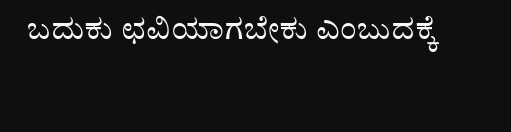ಬದುಕು ಛವಿಯಾಗಬೇಕು ಎಂಬುದಕ್ಕೆ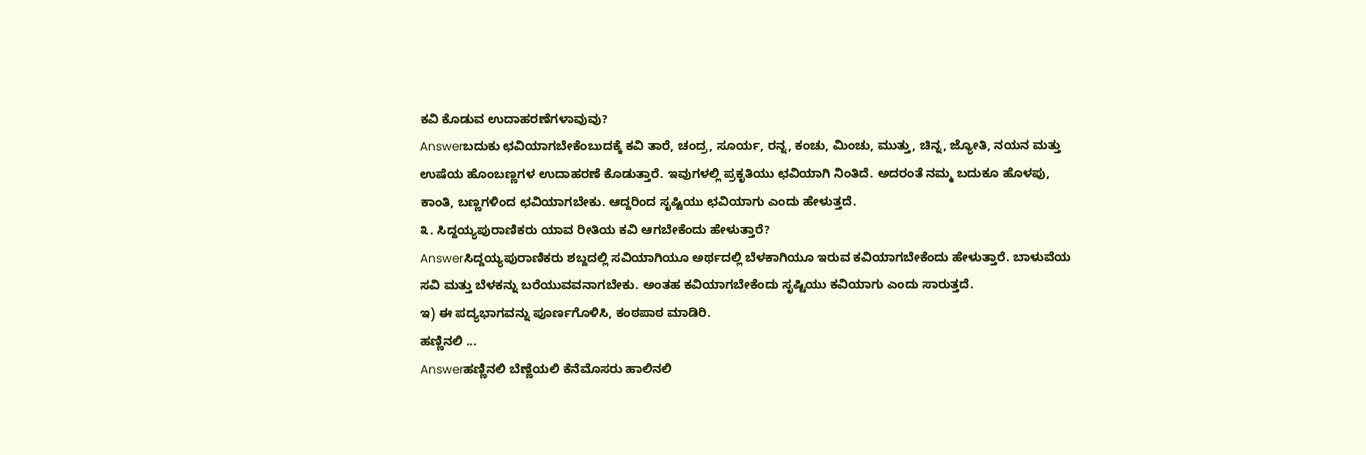ಕವಿ ಕೊಡುವ ಉದಾಹರಣೆಗಳಾವುವು?
Answerಬದುಕು ಛವಿಯಾಗಬೇಕೆಂಬುದಕ್ಕೆ ಕವಿ ತಾರೆ, ಚಂದ್ರ, ಸೂರ್ಯ, ರನ್ನ, ಕಂಚು, ಮಿಂಚು, ಮುತ್ತು, ಚಿನ್ನ, ಜ್ಯೋತಿ, ನಯನ ಮತ್ತು ಉಷೆಯ ಹೊಂಬಣ್ಣಗಳ ಉದಾಹರಣೆ ಕೊಡುತ್ತಾರೆ. ಇವುಗಳಲ್ಲಿ ಪ್ರಕೃತಿಯು ಛವಿಯಾಗಿ ನಿಂತಿದೆ. ಅದರಂತೆ ನಮ್ಮ ಬದುಕೂ ಹೊಳಪು, ಕಾಂತಿ, ಬಣ್ಣಗಳಿಂದ ಛವಿಯಾಗಬೇಕು. ಆದ್ದರಿಂದ ಸೃಷ್ಟಿಯು ಛವಿಯಾಗು ಎಂದು ಹೇಳುತ್ತದೆ.
೩. ಸಿದ್ದಯ್ಯಪುರಾಣಿಕರು ಯಾವ ರೀತಿಯ ಕವಿ ಆಗಬೇಕೆಂದು ಹೇಳುತ್ತಾರೆ?
Answerಸಿದ್ದಯ್ಯಪುರಾಣಿಕರು ಶಬ್ದದಲ್ಲಿ ಸವಿಯಾಗಿಯೂ ಅರ್ಥದಲ್ಲಿ ಬೆಳಕಾಗಿಯೂ ಇರುವ ಕವಿಯಾಗಬೇಕೆಂದು ಹೇಳುತ್ತಾರೆ. ಬಾಳುವೆಯ ಸವಿ ಮತ್ತು ಬೆಳಕನ್ನು ಬರೆಯುವವನಾಗಬೇಕು. ಅಂತಹ ಕವಿಯಾಗಬೇಕೆಂದು ಸೃಷ್ಟಿಯು ಕವಿಯಾಗು ಎಂದು ಸಾರುತ್ತದೆ.
ಇ) ಈ ಪದ್ಯಭಾಗವನ್ನು ಪೂರ್ಣಗೊಳಿಸಿ, ಕಂಠಪಾಠ ಮಾಡಿರಿ.
ಹಣ್ಣಿನಲಿ ...
Answerಹಣ್ಣಿನಲಿ ಬೆಣ್ಣೆಯಲಿ ಕೆನೆಮೊಸರು ಹಾಲಿನಲಿ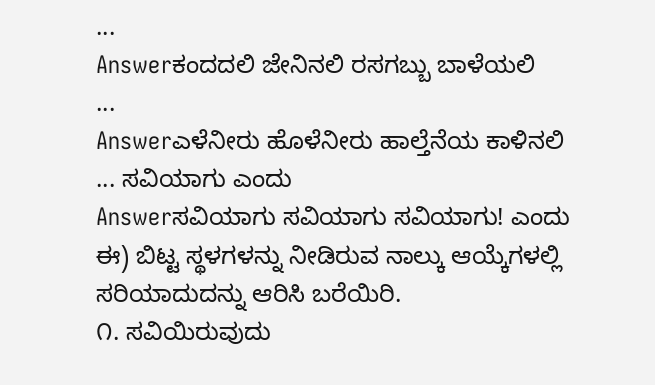...
Answerಕಂದದಲಿ ಜೇನಿನಲಿ ರಸಗಬ್ಬು ಬಾಳೆಯಲಿ
...
Answerಎಳೆನೀರು ಹೊಳೆನೀರು ಹಾಲ್ತೆನೆಯ ಕಾಳಿನಲಿ
... ಸವಿಯಾಗು ಎಂದು
Answerಸವಿಯಾಗು ಸವಿಯಾಗು ಸವಿಯಾಗು! ಎಂದು
ಈ) ಬಿಟ್ಟ ಸ್ಥಳಗಳನ್ನು ನೀಡಿರುವ ನಾಲ್ಕು ಆಯ್ಕೆಗಳಲ್ಲಿ ಸರಿಯಾದುದನ್ನು ಆರಿಸಿ ಬರೆಯಿರಿ.
೧. ಸವಿಯಿರುವುದು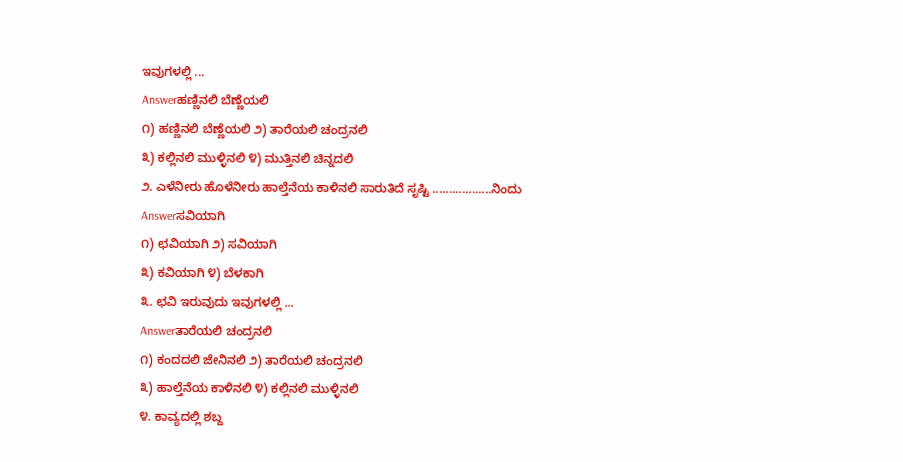ಇವುಗಳಲ್ಲಿ ...
Answerಹಣ್ಣಿನಲಿ ಬೆಣ್ಣೆಯಲಿ
೧) ಹಣ್ಣಿನಲಿ ಬೆಣ್ಣೆಯಲಿ ೨) ತಾರೆಯಲಿ ಚಂದ್ರನಲಿ
೩) ಕಲ್ಲಿನಲಿ ಮುಳ್ಳಿನಲಿ ೪) ಮುತ್ತಿನಲಿ ಚಿನ್ನದಲಿ
೨. ಎಳೆನೀರು ಹೊಳೆನೀರು ಹಾಲ್ತೆನೆಯ ಕಾಳಿನಲಿ ಸಾರುತಿದೆ ಸೃಷ್ಟಿ ..................ನಿಂದು
Answerಸವಿಯಾಗಿ
೧) ಛವಿಯಾಗಿ ೨) ಸವಿಯಾಗಿ
೩) ಕವಿಯಾಗಿ ೪) ಬೆಳಕಾಗಿ
೩. ಛವಿ ಇರುವುದು ಇವುಗಳಲ್ಲಿ ...
Answerತಾರೆಯಲಿ ಚಂದ್ರನಲಿ
೧) ಕಂದದಲಿ ಜೇನಿನಲಿ ೨) ತಾರೆಯಲಿ ಚಂದ್ರನಲಿ
೩) ಹಾಲ್ತೆನೆಯ ಕಾಳಿನಲಿ ೪) ಕಲ್ಲಿನಲಿ ಮುಳ್ಳಿನಲಿ
೪. ಕಾವ್ಯದಲ್ಲಿ ಶಬ್ದ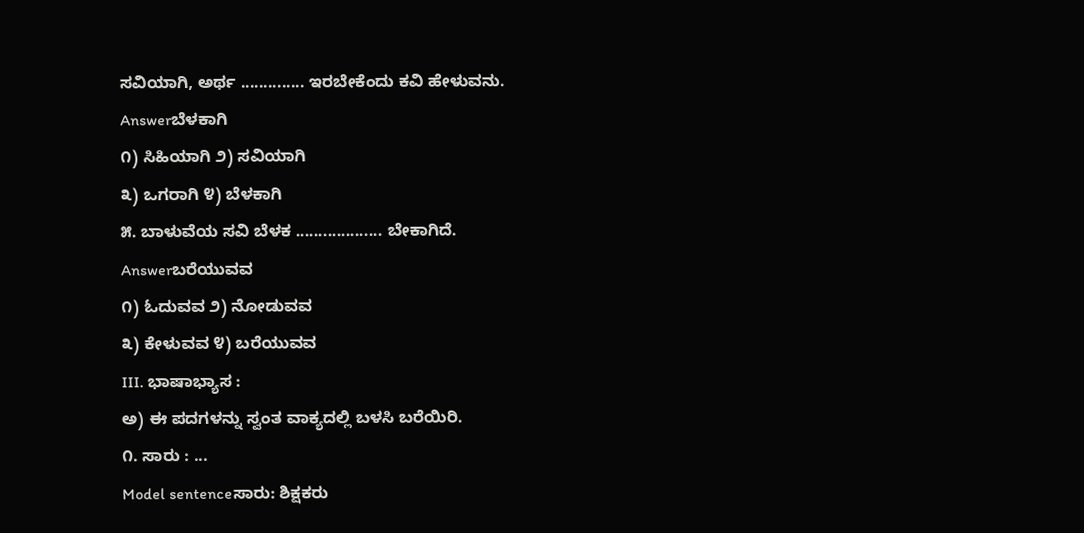ಸವಿಯಾಗಿ, ಅರ್ಥ .............. ಇರಬೇಕೆಂದು ಕವಿ ಹೇಳುವನು.
Answerಬೆಳಕಾಗಿ
೧) ಸಿಹಿಯಾಗಿ ೨) ಸವಿಯಾಗಿ
೩) ಒಗರಾಗಿ ೪) ಬೆಳಕಾಗಿ
೫. ಬಾಳುವೆಯ ಸವಿ ಬೆಳಕ ................... ಬೇಕಾಗಿದೆ.
Answerಬರೆಯುವವ
೧) ಓದುವವ ೨) ನೋಡುವವ
೩) ಕೇಳುವವ ೪) ಬರೆಯುವವ
III. ಭಾಷಾಭ್ಯಾಸ :
ಅ) ಈ ಪದಗಳನ್ನು ಸ್ವಂತ ವಾಕ್ಯದಲ್ಲಿ ಬಳಸಿ ಬರೆಯಿರಿ.
೧. ಸಾರು : ...
Model sentenceಸಾರು: ಶಿಕ್ಷಕರು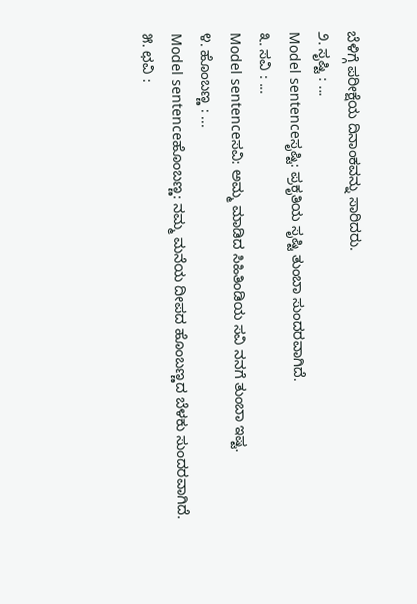ಬೆಳಿಗ್ಗೆ ಪರೀಕ್ಷೆಯ ದಿನಾಂಕವನ್ನು ಸಾರಿದರು.
೨. ಸೃಷ್ಟಿ : ...
Model sentenceಸೃಷ್ಟಿ: ಪ್ರಕೃತಿಯ ಸೃಷ್ಟಿ ತುಂಬಾ ಸುಂದರವಾಗಿದೆ.
೩. ಸವಿ : ...
Model sentenceಸವಿ: ಅಮ್ಮ ಮಾಡಿದ ಸಿಹಿತಿಂಡಿಯ ಸವಿ ನನಗೆ ತುಂಬಾ ಇಷ್ಟ.
೪. ಹೊಂಬಣ್ಣ : ...
Model sentenceಹೊಂಬಣ್ಣ: ನಮ್ಮ ಮನೆಯ ದೀಪದ ಹೊಂಬಣ್ಣದ ಬೆಳಕು ಸುಂದರವಾಗಿದೆ.
೫. ಛವಿ :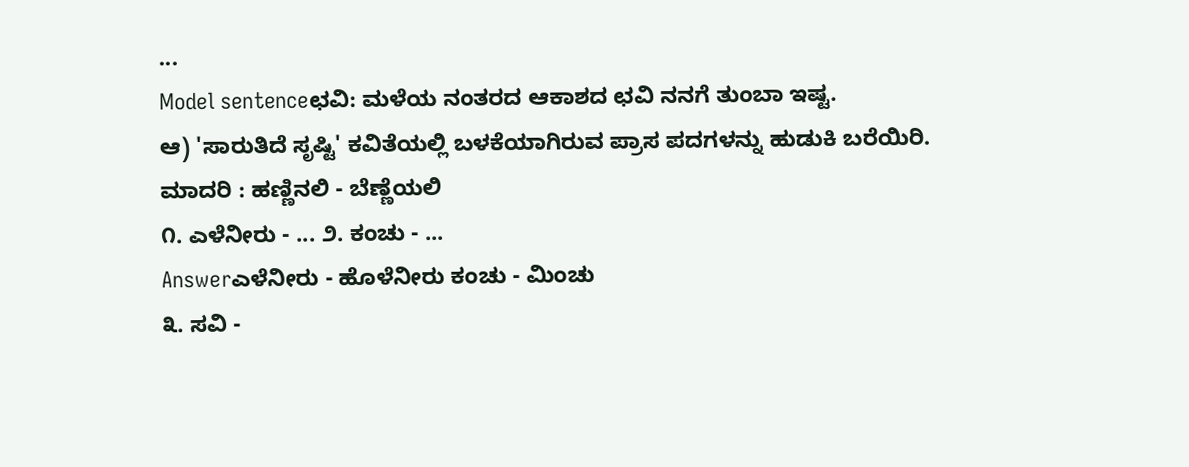...
Model sentenceಛವಿ: ಮಳೆಯ ನಂತರದ ಆಕಾಶದ ಛವಿ ನನಗೆ ತುಂಬಾ ಇಷ್ಟ.
ಆ) 'ಸಾರುತಿದೆ ಸೃಷ್ಟಿ' ಕವಿತೆಯಲ್ಲಿ ಬಳಕೆಯಾಗಿರುವ ಪ್ರಾಸ ಪದಗಳನ್ನು ಹುಡುಕಿ ಬರೆಯಿರಿ.
ಮಾದರಿ : ಹಣ್ಣಿನಲಿ - ಬೆಣ್ಣೆಯಲಿ
೧. ಎಳೆನೀರು - ... ೨. ಕಂಚು - ...
Answerಎಳೆನೀರು - ಹೊಳೆನೀರು ಕಂಚು - ಮಿಂಚು
೩. ಸವಿ -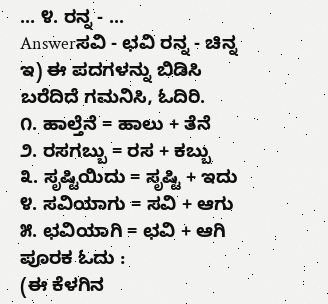... ೪. ರನ್ನ - ...
Answerಸವಿ - ಛವಿ ರನ್ನ - ಚಿನ್ನ
ಇ) ಈ ಪದಗಳನ್ನು ಬಿಡಿಸಿ ಬರೆದಿದೆ ಗಮನಿಸಿ, ಓದಿರಿ.
೧. ಹಾಲ್ತೆನೆ = ಹಾಲು + ತೆನೆ
೨. ರಸಗಬ್ಬು = ರಸ + ಕಬ್ಬು
೩. ಸೃಷ್ಟಿಯಿದು = ಸೃಷ್ಟಿ + ಇದು
೪. ಸವಿಯಾಗು = ಸವಿ + ಆಗು
೫. ಛವಿಯಾಗಿ = ಛವಿ + ಆಗಿ
ಪೂರಕ ಓದು :
(ಈ ಕೆಳಗಿನ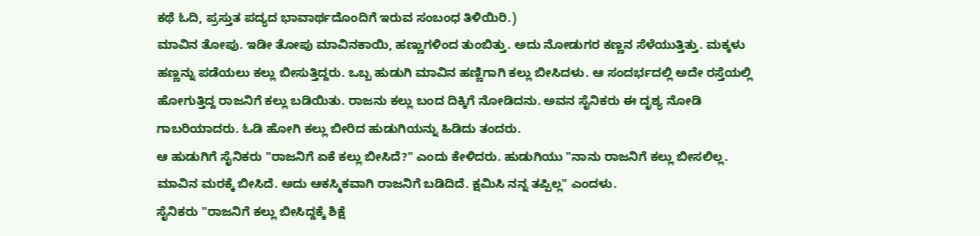ಕಥೆ ಓದಿ, ಪ್ರಸ್ತುತ ಪದ್ಯದ ಭಾವಾರ್ಥದೊಂದಿಗೆ ಇರುವ ಸಂಬಂಧ ತಿಳಿಯಿರಿ.)
ಮಾವಿನ ತೋಪು. ಇಡೀ ತೋಪು ಮಾವಿನಕಾಯಿ, ಹಣ್ಣುಗಳಿಂದ ತುಂಬಿತ್ತು. ಅದು ನೋಡುಗರ ಕಣ್ಣನ ಸೆಳೆಯುತ್ತಿತ್ತು. ಮಕ್ಕಳು ಹಣ್ಣನ್ನು ಪಡೆಯಲು ಕಲ್ಲು ಬೀಸುತ್ತಿದ್ದರು. ಒಬ್ಬ ಹುಡುಗಿ ಮಾವಿನ ಹಣ್ಣಿಗಾಗಿ ಕಲ್ಲು ಬೀಸಿದಳು. ಆ ಸಂದರ್ಭದಲ್ಲಿ ಅದೇ ರಸ್ತೆಯಲ್ಲಿ ಹೋಗುತ್ತಿದ್ದ ರಾಜನಿಗೆ ಕಲ್ಲು ಬಡಿಯಿತು. ರಾಜನು ಕಲ್ಲು ಬಂದ ದಿಕ್ಕಿಗೆ ನೋಡಿದನು. ಅವನ ಸೈನಿಕರು ಈ ದೃಶ್ಯ ನೋಡಿ ಗಾಬರಿಯಾದರು. ಓಡಿ ಹೋಗಿ ಕಲ್ಲು ಬೀರಿದ ಹುಡುಗಿಯನ್ನು ಹಿಡಿದು ತಂದರು.
ಆ ಹುಡುಗಿಗೆ ಸೈನಿಕರು "ರಾಜನಿಗೆ ಏಕೆ ಕಲ್ಲು ಬೀಸಿದೆ?" ಎಂದು ಕೇಳಿದರು. ಹುಡುಗಿಯು "ನಾನು ರಾಜನಿಗೆ ಕಲ್ಲು ಬೀಸಲಿಲ್ಲ. ಮಾವಿನ ಮರಕ್ಕೆ ಬೀಸಿದೆ. ಅದು ಆಕಸ್ಮಿಕವಾಗಿ ರಾಜನಿಗೆ ಬಡಿದಿದೆ. ಕ್ಷಮಿಸಿ ನನ್ನ ತಪ್ಪಿಲ್ಲ" ಎಂದಳು.
ಸೈನಿಕರು "ರಾಜನಿಗೆ ಕಲ್ಲು ಬೀಸಿದ್ದಕ್ಕೆ ಶಿಕ್ಷೆ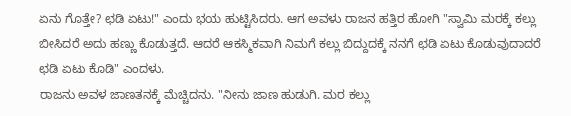ಏನು ಗೊತ್ತೇ? ಛಡಿ ಏಟು!" ಎಂದು ಭಯ ಹುಟ್ಟಿಸಿದರು. ಆಗ ಅವಳು ರಾಜನ ಹತ್ತಿರ ಹೋಗಿ "ಸ್ವಾಮಿ ಮರಕ್ಕೆ ಕಲ್ಲು ಬೀಸಿದರೆ ಅದು ಹಣ್ಣು ಕೊಡುತ್ತದೆ. ಆದರೆ ಆಕಸ್ಮಿಕವಾಗಿ ನಿಮಗೆ ಕಲ್ಲು ಬಿದ್ದುದಕ್ಕೆ ನನಗೆ ಛಡಿ ಏಟು ಕೊಡುವುದಾದರೆ ಛಡಿ ಏಟು ಕೊಡಿ" ಎಂದಳು.
ರಾಜನು ಅವಳ ಜಾಣತನಕ್ಕೆ ಮೆಚ್ಚಿದನು. "ನೀನು ಜಾಣ ಹುಡುಗಿ. ಮರ ಕಲ್ಲು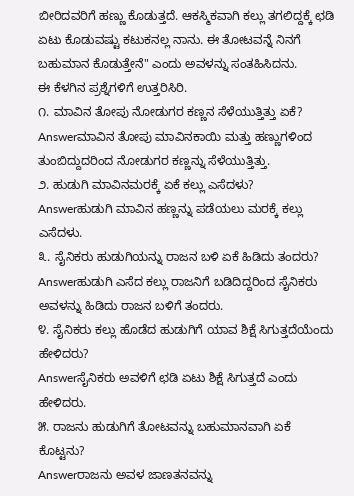ಬೀರಿದವರಿಗೆ ಹಣ್ಣು ಕೊಡುತ್ತದೆ. ಆಕಸ್ಮಿಕವಾಗಿ ಕಲ್ಲು ತಗಲಿದ್ದಕ್ಕೆ ಛಡಿ ಏಟು ಕೊಡುವಷ್ಟು ಕಟುಕನಲ್ಲ ನಾನು. ಈ ತೋಟವನ್ನೆ ನಿನಗೆ ಬಹುಮಾನ ಕೊಡುತ್ತೇನೆ" ಎಂದು ಅವಳನ್ನು ಸಂತಹಿಸಿದನು.
ಈ ಕೆಳಗಿನ ಪ್ರಶ್ನೆಗಳಿಗೆ ಉತ್ತರಿಸಿರಿ.
೧. ಮಾವಿನ ತೋಪು ನೋಡುಗರ ಕಣ್ಣನ ಸೆಳೆಯುತ್ತಿತ್ತು ಏಕೆ?
Answerಮಾವಿನ ತೋಪು ಮಾವಿನಕಾಯಿ ಮತ್ತು ಹಣ್ಣುಗಳಿಂದ ತುಂಬಿದ್ದುದರಿಂದ ನೋಡುಗರ ಕಣ್ಣನ್ನು ಸೆಳೆಯುತ್ತಿತ್ತು.
೨. ಹುಡುಗಿ ಮಾವಿನಮರಕ್ಕೆ ಏಕೆ ಕಲ್ಲು ಎಸೆದಳು?
Answerಹುಡುಗಿ ಮಾವಿನ ಹಣ್ಣನ್ನು ಪಡೆಯಲು ಮರಕ್ಕೆ ಕಲ್ಲು ಎಸೆದಳು.
೩. ಸೈನಿಕರು ಹುಡುಗಿಯನ್ನು ರಾಜನ ಬಳಿ ಏಕೆ ಹಿಡಿದು ತಂದರು?
Answerಹುಡುಗಿ ಎಸೆದ ಕಲ್ಲು ರಾಜನಿಗೆ ಬಡಿದಿದ್ದರಿಂದ ಸೈನಿಕರು ಅವಳನ್ನು ಹಿಡಿದು ರಾಜನ ಬಳಿಗೆ ತಂದರು.
೪. ಸೈನಿಕರು ಕಲ್ಲು ಹೊಡೆದ ಹುಡುಗಿಗೆ ಯಾವ ಶಿಕ್ಷೆ ಸಿಗುತ್ತದೆಯೆಂದು ಹೇಳಿದರು?
Answerಸೈನಿಕರು ಅವಳಿಗೆ ಛಡಿ ಏಟು ಶಿಕ್ಷೆ ಸಿಗುತ್ತದೆ ಎಂದು ಹೇಳಿದರು.
೫. ರಾಜನು ಹುಡುಗಿಗೆ ತೋಟವನ್ನು ಬಹುಮಾನವಾಗಿ ಏಕೆ ಕೊಟ್ಟನು?
Answerರಾಜನು ಅವಳ ಜಾಣತನವನ್ನು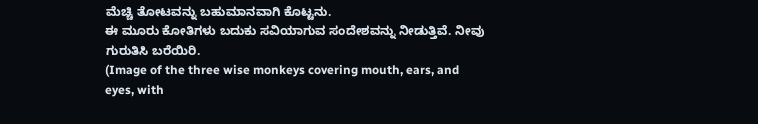ಮೆಚ್ಚಿ ತೋಟವನ್ನು ಬಹುಮಾನವಾಗಿ ಕೊಟ್ಟನು.
ಈ ಮೂರು ಕೋತಿಗಳು ಬದುಕು ಸವಿಯಾಗುವ ಸಂದೇಶವನ್ನು ನೀಡುತ್ತಿವೆ. ನೀವು ಗುರುತಿಸಿ ಬರೆಯಿರಿ.
(Image of the three wise monkeys covering mouth, ears, and eyes, with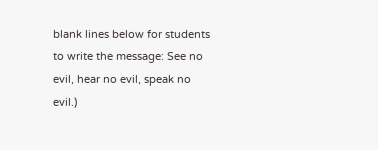blank lines below for students to write the message: See no evil, hear no evil, speak no evil.)